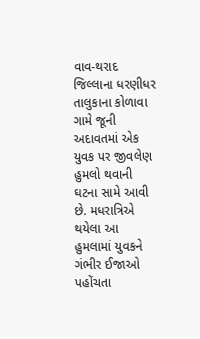વાવ-થરાદ જિલ્લાના ધરણીધર તાલુકાના કોળાવા ગામે જૂની અદાવતમાં એક યુવક પર જીવલેણ હુમલો થવાની ઘટના સામે આવી છે. મધરાત્રિએ થયેલા આ હુમલામાં યુવકને ગંભીર ઈજાઓ પહોંચતા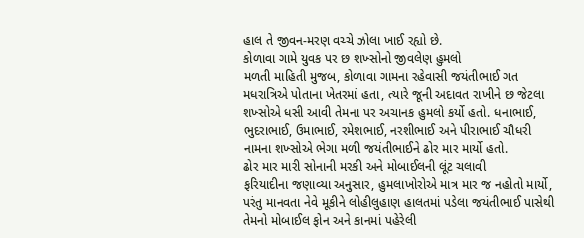હાલ તે જીવન-મરણ વચ્ચે ઝોલા ખાઈ રહ્યો છે.
કોળાવા ગામે યુવક પર છ શખ્સોનો જીવલેણ હુમલો
મળતી માહિતી મુજબ, કોળાવા ગામના રહેવાસી જયંતીભાઈ ગત મધરાત્રિએ પોતાના ખેતરમાં હતા, ત્યારે જૂની અદાવત રાખીને છ જેટલા શખ્સોએ ધસી આવી તેમના પર અચાનક હુમલો કર્યો હતો. ધનાભાઈ, ભુદરાભાઈ, ઉમાભાઈ, રમેશભાઈ, નરશીભાઈ અને પીરાભાઈ ચૌધરી નામના શખ્સોએ ભેગા મળી જયંતીભાઈને ઢોર માર માર્યો હતો.
ઢોર માર મારી સોનાની મરકી અને મોબાઈલની લૂંટ ચલાવી
ફરિયાદીના જણાવ્યા અનુસાર, હુમલાખોરોએ માત્ર માર જ નહોતો માર્યો, પરંતુ માનવતા નેવે મૂકીને લોહીલુહાણ હાલતમાં પડેલા જયંતીભાઈ પાસેથી તેમનો મોબાઈલ ફોન અને કાનમાં પહેરેલી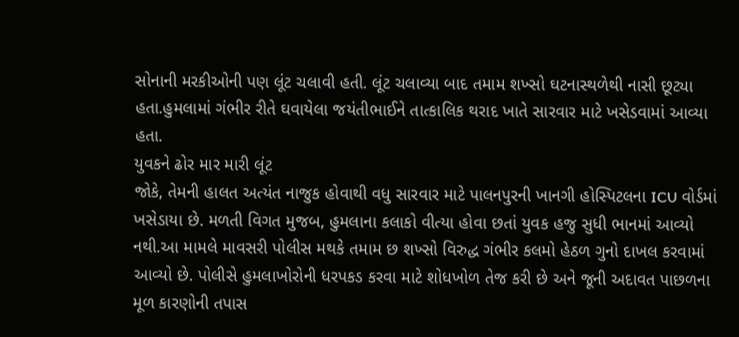સોનાની મરકીઓની પણ લૂંટ ચલાવી હતી. લૂંટ ચલાવ્યા બાદ તમામ શખ્સો ઘટનાસ્થળેથી નાસી છૂટ્યા હતા.હુમલામાં ગંભીર રીતે ઘવાયેલા જયંતીભાઈને તાત્કાલિક થરાદ ખાતે સારવાર માટે ખસેડવામાં આવ્યા હતા.
યુવકને ઢોર માર મારી લૂંટ
જોકે, તેમની હાલત અત્યંત નાજુક હોવાથી વધુ સારવાર માટે પાલનપુરની ખાનગી હોસ્પિટલના ICU વોર્ડમાં ખસેડાયા છે. મળતી વિગત મુજબ, હુમલાના કલાકો વીત્યા હોવા છતાં યુવક હજુ સુધી ભાનમાં આવ્યો નથી.આ મામલે માવસરી પોલીસ મથકે તમામ છ શખ્સો વિરુદ્ધ ગંભીર કલમો હેઠળ ગુનો દાખલ કરવામાં આવ્યો છે. પોલીસે હુમલાખોરોની ધરપકડ કરવા માટે શોધખોળ તેજ કરી છે અને જૂની અદાવત પાછળના મૂળ કારણોની તપાસ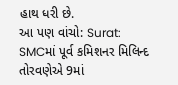હાથ ધરી છે.
આ પણ વાંચો: Surat: SMCમાં પૂર્વ કમિશનર મિલિન્દ તોરવણેએ 9માં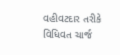વહીવટદાર તરીકે વિધિવત ચાર્જ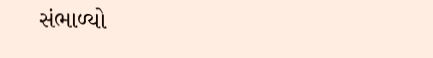સંભાળ્યો